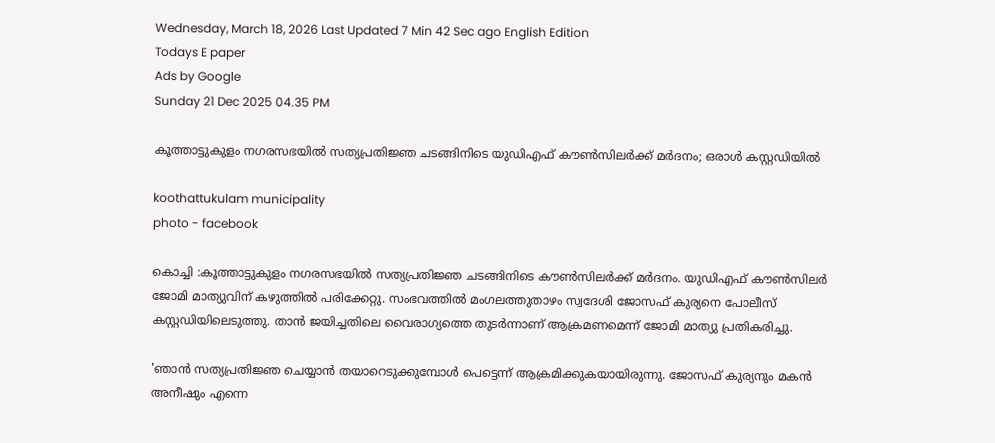Wednesday, March 18, 2026 Last Updated 7 Min 42 Sec ago English Edition
Todays E paper
Ads by Google
Sunday 21 Dec 2025 04.35 PM

കൂത്താട്ടുകുളം നഗരസഭയില്‍ സത്യപ്രതിജ്ഞ ചടങ്ങിനിടെ യുഡിഎഫ് കൗണ്‍സിലര്‍ക്ക് മര്‍ദനം; ഒരാള്‍ കസ്റ്റഡിയില്‍

koothattukulam municipality
photo - facebook

കൊച്ചി :കൂത്താട്ടുകുളം നഗരസഭയില്‍ സത്യപ്രതിജ്ഞ ചടങ്ങിനിടെ കൗണ്‍സിലര്‍ക്ക് മര്‍ദനം. യുഡിഎഫ് കൗണ്‍സിലര്‍ ജോമി മാത്യുവിന് കഴുത്തില്‍ പരിക്കേറ്റു. സംഭവത്തില്‍ മംഗലത്തുതാഴം സ്വദേശി ജോസഫ് കുര്യനെ പോലീസ് കസ്റ്റഡിയിലെടുത്തു. താന്‍ ജയിച്ചതിലെ വൈരാഗ്യത്തെ തുടര്‍ന്നാണ് ആക്രമണമെന്ന് ജോമി മാത്യു പ്രതികരിച്ചു.

'ഞാന്‍ സത്യപ്രതിജ്ഞ ചെയ്യാന്‍ തയാറെടുക്കുമ്പോള്‍ പെട്ടെന്ന് ആക്രമിക്കുകയായിരുന്നു. ജോസഫ് കുര്യനും മകന്‍ അനീഷും എന്നെ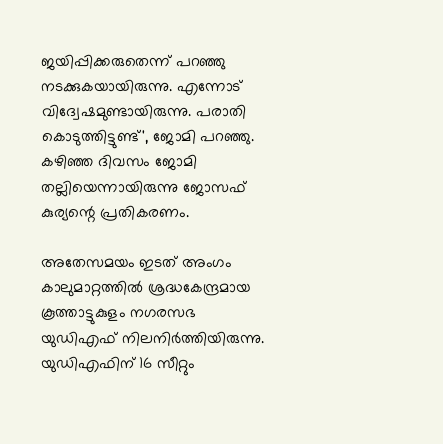ജയിപ്പിക്കരുതെന്ന് പറഞ്ഞു നടക്കുകയായിരുന്നു. എന്നോട് വിദ്വേഷമുണ്ടായിരുന്നു. പരാതി കൊടുത്തിട്ടുണ്ട്', ജോമി പറഞ്ഞു. കഴിഞ്ഞ ദിവസം ജോമി തല്ലിയെന്നായിരുന്നു ജോസഫ് കുര്യന്റെ പ്രതികരണം.

അതേസമയം ഇടത് അംഗം കാലുമാറ്റത്തില്‍ ശ്രദ്ധകേന്ദ്രമായ കൂത്താട്ടുകുളം നഗരസഭ യുഡിഎഫ് നിലനിര്‍ത്തിയിരുന്നു. യുഡിഎഫിന് 16 സീറ്റും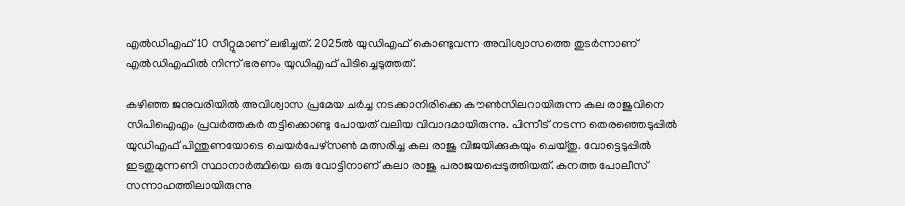എല്‍ഡിഎഫ് 10 സീറ്റുമാണ് ലഭിച്ചത്. 2025ല്‍ യുഡിഎഫ് കൊണ്ടുവന്ന അവിശ്വാസത്തെ തുടര്‍ന്നാണ് എല്‍ഡിഎഫില്‍ നിന്ന് ഭരണം യുഡിഎഫ് പിടിച്ചെടുത്തത്.

കഴിഞ്ഞ ജനുവരിയില്‍ അവിശ്വാസ പ്രമേയ ചര്‍ച്ച നടക്കാനിരിക്കെ കൗണ്‍സിലറായിരുന്ന കല രാജുവിനെ സിപിഐഎം പ്രവര്‍ത്തകര്‍ തട്ടിക്കൊണ്ടു പോയത് വലിയ വിവാദമായിരുന്നു. പിന്നീട് നടന്ന തെരഞ്ഞെടുപ്പില്‍ യുഡിഎഫ് പിന്തുണയോടെ ചെയര്‍പേഴ്‌സണ്‍ മത്സരിച്ച കല രാജു വിജയിക്കുകയും ചെയ്തു. വോട്ടെടുപ്പില്‍ ഇടതുമുന്നണി സ്ഥാനാര്‍ത്ഥിയെ ഒരു വോട്ടിനാണ് കലാ രാജു പരാജയപ്പെടുത്തിയത്. കനത്ത പോലീസ് സന്നാഹത്തിലായിരുന്നു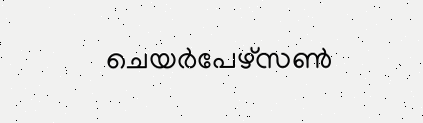ചെയര്‍പേഴ്‌സണ്‍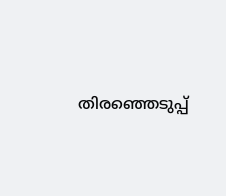തിരഞ്ഞെടുപ്പ്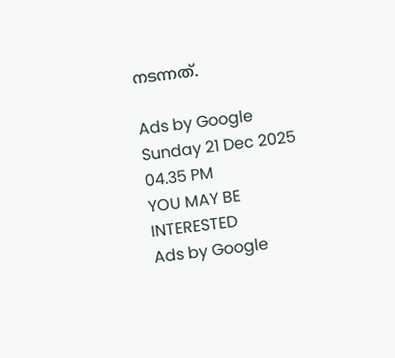നടന്നത്.

Ads by Google
Sunday 21 Dec 2025 04.35 PM
YOU MAY BE INTERESTED
Ads by Google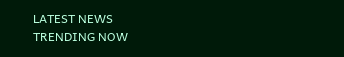LATEST NEWS
TRENDING NOW